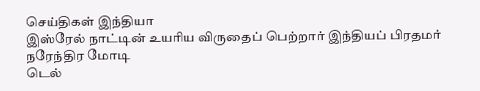செய்திகள் இந்தியா
இஸ்ரேல் நாட்டின் உயரிய விருதைப் பெற்றார் இந்தியப் பிரதமர் நரேந்திர மோடி
டெல்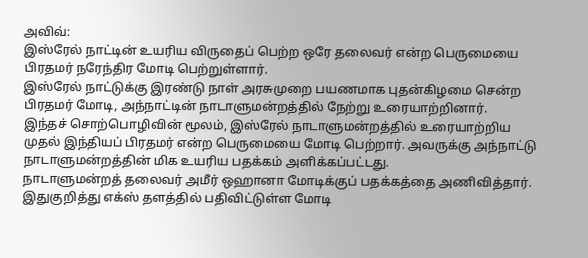அவிவ்:
இஸ்ரேல் நாட்டின் உயரிய விருதைப் பெற்ற ஒரே தலைவர் என்ற பெருமையை பிரதமர் நரேந்திர மோடி பெற்றுள்ளார்.
இஸ்ரேல் நாட்டுக்கு இரண்டு நாள் அரசுமுறை பயணமாக புதன்கிழமை சென்ற பிரதமர் மோடி, அந்நாட்டின் நாடாளுமன்றத்தில் நேற்று உரையாற்றினார்.
இந்தச் சொற்பொழிவின் மூலம், இஸ்ரேல் நாடாளுமன்றத்தில் உரையாற்றிய முதல் இந்தியப் பிரதமர் என்ற பெருமையை மோடி பெற்றார். அவருக்கு அந்நாட்டு நாடாளுமன்றத்தின் மிக உயரிய பதக்கம் அளிக்கப்பட்டது.
நாடாளுமன்றத் தலைவர் அமீர் ஒஹானா மோடிக்குப் பதக்கத்தை அணிவித்தார்.
இதுகுறித்து எக்ஸ் தளத்தில் பதிவிட்டுள்ள மோடி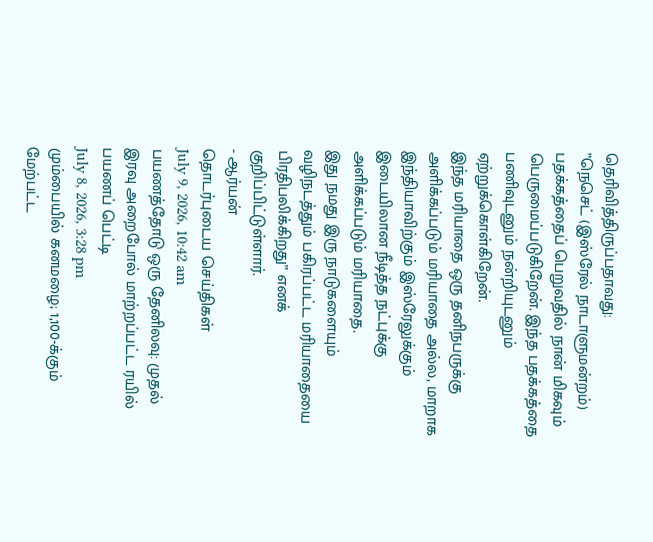தெரிவித்திருப்பதாவது:
”நெசெட் (இஸ்ரேல் நாடாளுமன்றம்) பதக்கத்தைப் பெறுவதில் நான் மிகவும் பெருமைப்படுகிறேன். இந்த பதக்கத்தை பணிவுடனும் நன்றியுடனும் ஏற்றுக்கொள்கிறேன்.
இந்த மரியாதை ஒரு தனிநபருக்கு அளிக்கப்படும் மரியாதை அல்ல, மாறாக இந்தியாவிற்கும் இஸ்ரேலுக்கும் இடையிலான நீடித்த நட்புக்கு அளிக்கப்படும் மரியாதை.
இது நமது இரு நாடுகளையும் வழிநடத்தும் பகிரப்பட்ட மரியாதையை பிரதிபலிக்கிறது” எனக் குறிப்பிட்டுள்ளார்.
- ஆர்யன்
தொடர்புடைய செய்திகள்
July 9, 2026, 10:42 am
பயணத்தோடு ஒரு தேனிலவு: முதல் இரவு அறைபோல் மாற்றப்பட்ட ரயில் பயணப் பெட்டி
July 8, 2026, 3:28 pm
மும்பையில் கனமழை; 1,100-க்கும் மேற்பட்ட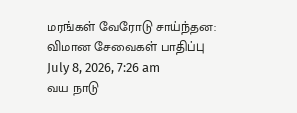மரங்கள் வேரோடு சாய்ந்தன: விமான சேவைகள் பாதிப்பு
July 8, 2026, 7:26 am
வய நாடு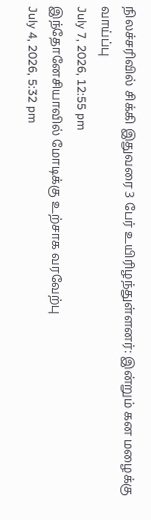நிலச்சரிவில் சிக்கி இதுவரை 3 பேர் உயிரிழந்துள்ளனர்: இன்றும் கன மழைக்கு வாய்ப்பு
July 7, 2026, 12:55 pm
இந்தோனேசியாவில் மோடிக்கு உற்சாக வரவேற்பு
July 4, 2026, 5:32 pm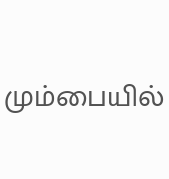மும்பையில்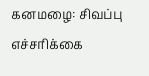கனமழை: சிவப்பு எச்சரிக்கை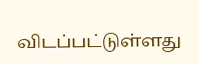விடப்பட்டுள்ளது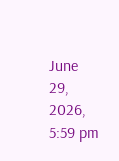June 29, 2026, 5:59 pm